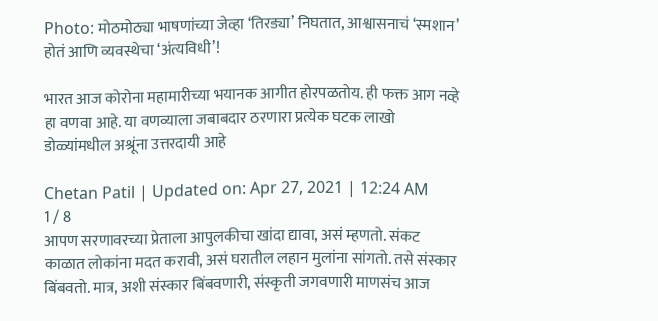Photo: मोठमोठ्या भाषणांच्या जेव्हा ‘तिरड्या’ निघतात, आश्वासनाचं ‘स्मशान’ होतं आणि व्यवस्थेचा ‘अंत्यविधी’!

भारत आज कोरोना महामारीच्या भयानक आगीत होरपळतोय. ही फक्त आग नव्हे हा वणवा आहे. या वणव्याला जबाबदार ठरणारा प्रत्येक घटक लाखो डोळ्यांमधील अश्रूंना उत्तरदायी आहे

Chetan Patil | Updated on: Apr 27, 2021 | 12:24 AM
1 / 8
आपण सरणावरच्या प्रेताला आपुलकीचा खांदा द्यावा, असं म्हणतो. संकट काळात लोकांना मदत करावी, असं घरातील लहान मुलांना सांगतो. तसे संस्कार बिंबवतो. मात्र, अशी संस्कार बिंबवणारी, संस्कृती जगवणारी माणसंच आज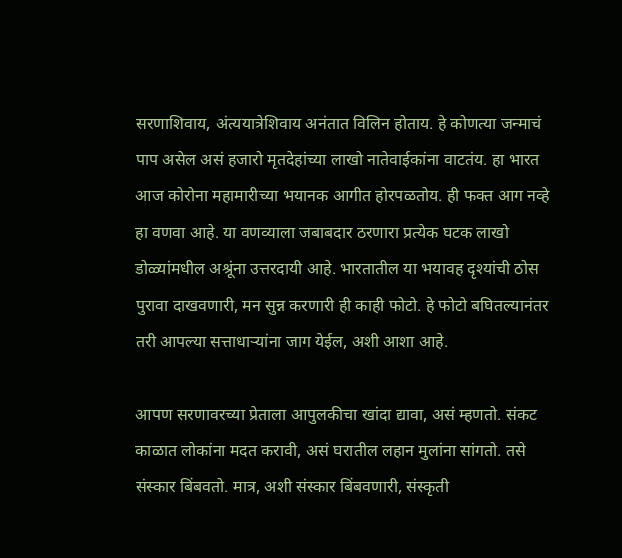सरणाशिवाय, अंत्ययात्रेशिवाय अनंतात विलिन होताय. हे कोणत्या जन्माचं पाप असेल असं हजारो मृतदेहांच्या लाखो नातेवाईकांना वाटतंय. हा भारत आज कोरोना महामारीच्या भयानक आगीत होरपळतोय. ही फक्त आग नव्हे हा वणवा आहे. या वणव्याला जबाबदार ठरणारा प्रत्येक घटक लाखो डोळ्यांमधील अश्रूंना उत्तरदायी आहे. भारतातील या भयावह दृश्यांची ठोस पुरावा दाखवणारी, मन सुन्न करणारी ही काही फोटो. हे फोटो बघितल्यानंतर तरी आपल्या सत्ताधाऱ्यांना जाग येईल, अशी आशा आहे.

आपण सरणावरच्या प्रेताला आपुलकीचा खांदा द्यावा, असं म्हणतो. संकट काळात लोकांना मदत करावी, असं घरातील लहान मुलांना सांगतो. तसे संस्कार बिंबवतो. मात्र, अशी संस्कार बिंबवणारी, संस्कृती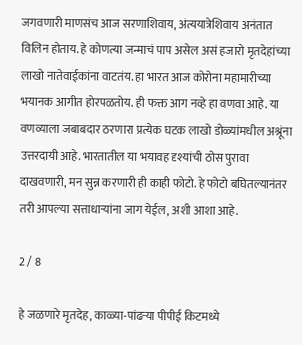जगवणारी माणसंच आज सरणाशिवाय, अंत्ययात्रेशिवाय अनंतात विलिन होताय. हे कोणत्या जन्माचं पाप असेल असं हजारो मृतदेहांच्या लाखो नातेवाईकांना वाटतंय. हा भारत आज कोरोना महामारीच्या भयानक आगीत होरपळतोय. ही फक्त आग नव्हे हा वणवा आहे. या वणव्याला जबाबदार ठरणारा प्रत्येक घटक लाखो डोळ्यांमधील अश्रूंना उत्तरदायी आहे. भारतातील या भयावह दृश्यांची ठोस पुरावा दाखवणारी, मन सुन्न करणारी ही काही फोटो. हे फोटो बघितल्यानंतर तरी आपल्या सत्ताधाऱ्यांना जाग येईल, अशी आशा आहे.

2 / 8

हे जळणारे मृतदेह, काळ्या-पांढऱ्या पीपीई किटमध्ये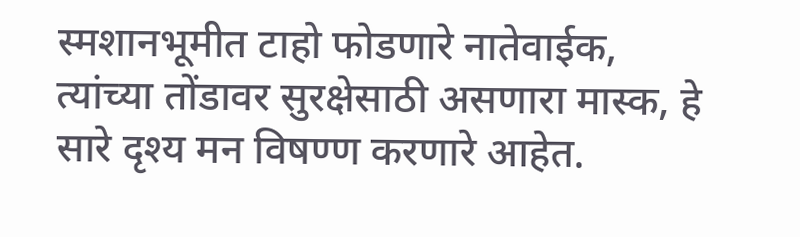स्मशानभूमीत टाहो फोडणारे नातेवाईक, त्यांच्या तोंडावर सुरक्षेसाठी असणारा मास्क, हे सारे दृश्य मन विषण्ण करणारे आहेत.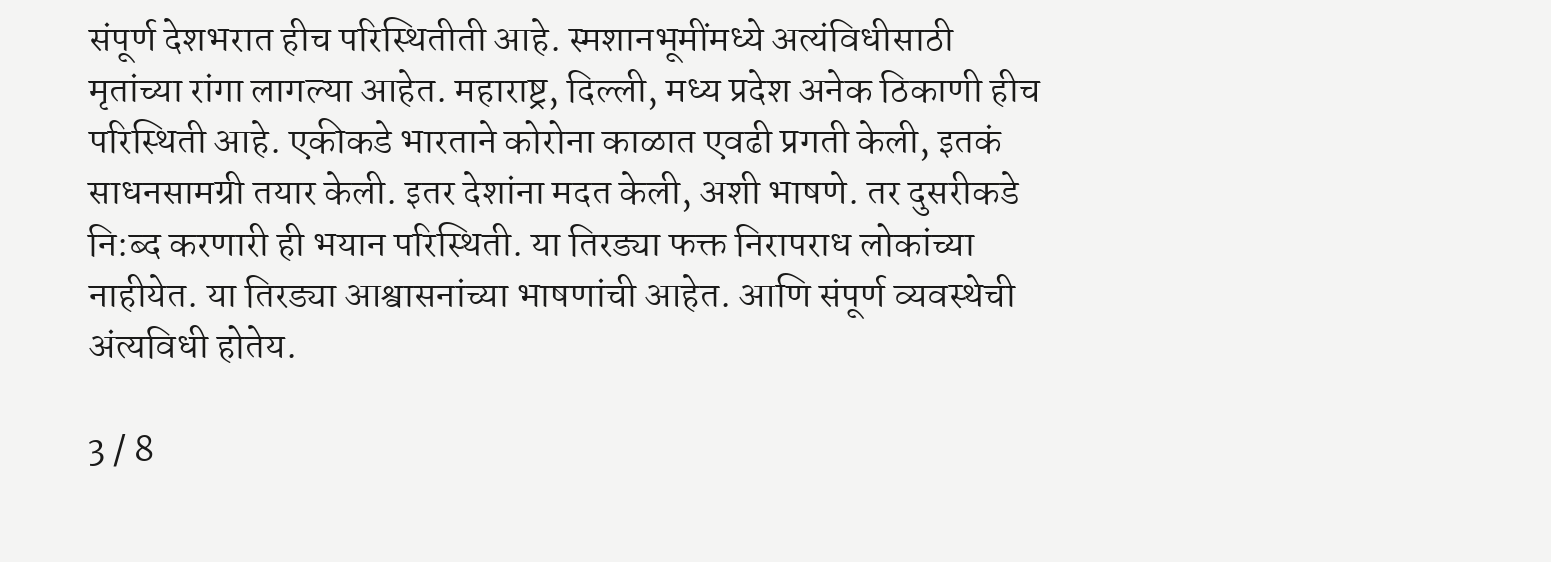संपूर्ण देशभरात हीच परिस्थितीती आहे. स्मशानभूमींमध्ये अत्यंविधीसाठी मृतांच्या रांगा लागल्या आहेत. महाराष्ट्र, दिल्ली, मध्य प्रदेश अनेक ठिकाणी हीच परिस्थिती आहे. एकीकडे भारताने कोरोना काळात एवढी प्रगती केली, इतकं साधनसामग्री तयार केली. इतर देशांना मदत केली, अशी भाषणे. तर दुसरीकडे नि:ब्द करणारी ही भयान परिस्थिती. या तिरड्या फक्त निरापराध लोकांच्या नाहीयेत. या तिरड्या आश्वासनांच्या भाषणांची आहेत. आणि संपूर्ण व्यवस्थेची अंत्यविधी होतेय.

3 / 8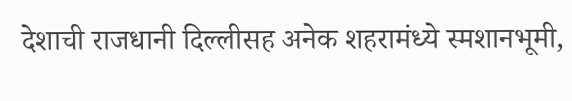देशाची राजधानी दिल्लीसह अनेक शहरामंध्ये स्मशानभूमी,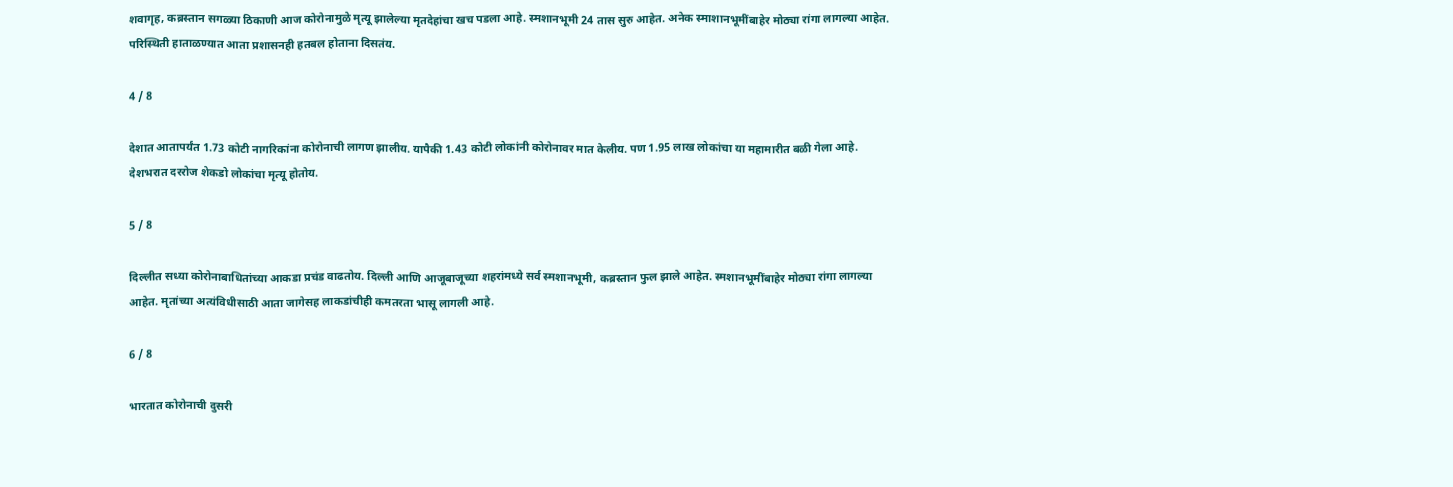शवागृह, कब्रस्तान सगळ्या ठिकाणी आज कोरोनामुळे मृत्यू झालेल्या मृतदेहांचा खच पडला आहे. स्मशानभूमी 24 तास सुरु आहेत. अनेक स्माशानभूमींबाहेर मोठ्या रांगा लागल्या आहेत. परिस्थिती हाताळण्यात आता प्रशासनही हतबल होताना दिसतंय.

4 / 8

देशात आतापर्यंत 1.73 कोटी नागरिकांना कोरोनाची लागण झालीय. यापैकी 1.43 कोटी लोकांनी कोरोनावर मात केलीय. पण 1.95 लाख लोकांचा या महामारीत बळी गेला आहे. देशभरात दररोज शेकडो लोकांचा मृत्यू होतोय.

5 / 8

दिल्लीत सध्या कोरोनाबाधितांच्या आकडा प्रचंड वाढतोय. दिल्ली आणि आजूबाजूच्या शहरांमध्ये सर्व स्मशानभूमी, कब्रस्तान फुल झाले आहेत. स्मशानभूमींबाहेर मोठ्या रांगा लागल्या आहेत. मृतांच्या अत्यंविधीसाठी आता जागेसह लाकडांचीही कमतरता भासू लागली आहे.

6 / 8

भारतात कोरोनाची दुसरी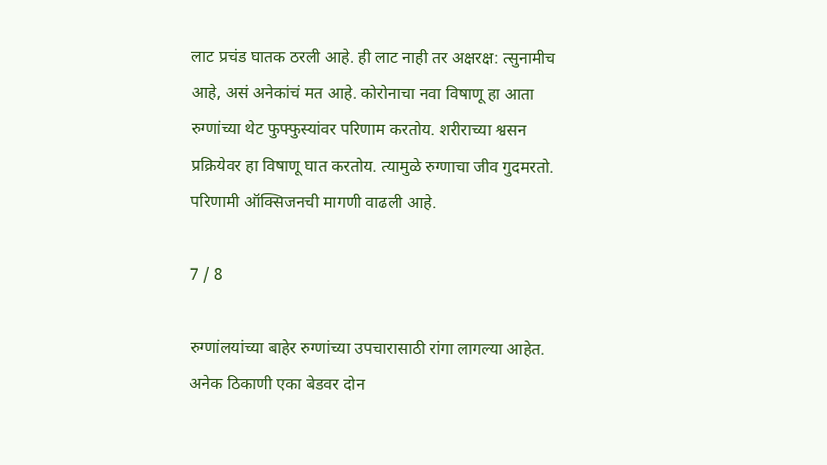लाट प्रचंड घातक ठरली आहे. ही लाट नाही तर अक्षरक्ष: त्सुनामीच आहे, असं अनेकांचं मत आहे. कोरोनाचा नवा विषाणू हा आता रुग्णांच्या थेट फुफ्फुस्यांवर परिणाम करतोय. शरीराच्या श्वसन प्रक्रियेवर हा विषाणू घात करतोय. त्यामुळे रुग्णाचा जीव गुदमरतो. परिणामी ऑक्सिजनची मागणी वाढली आहे.

7 / 8

रुग्णांलयांच्या बाहेर रुग्णांच्या उपचारासाठी रांगा लागल्या आहेत. अनेक ठिकाणी एका बेडवर दोन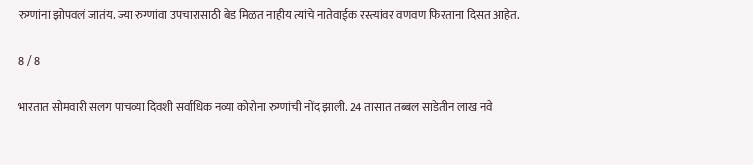रुग्णांना झोपवलं जातंय. ज्या रुग्णांवा उपचारासाठी बेड मिळत नाहीय त्यांचे नातेवाईक रस्त्यांवर वणवण फिरताना दिसत आहेत.

8 / 8

भारतात सोमवारी सलग पाचव्या दिवशी सर्वाधिक नव्या कोरोना रुग्णांची नोंद झाली. 24 तासात तब्बल साडेतीन लाख नवे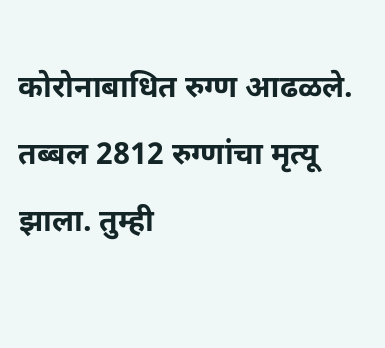कोरोनाबाधित रुग्ण आढळले. तब्बल 2812 रुग्णांचा मृत्यू झाला. तुम्ही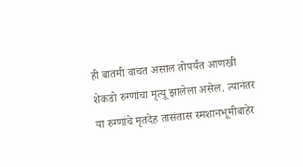ही बातमी वाचत असाल तोपर्यंत आणखी शेकडो रुग्णांचा मृत्यू झालेला असेल. त्यानंतर या रुग्णांचे मृतदेह तासंतास स्मशानभूमीबाहेर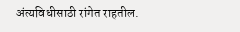अंत्यविधीसाठी रांगेत राहतील.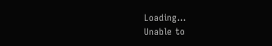Loading...
Unable to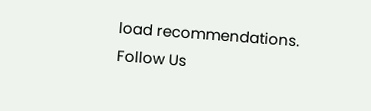load recommendations.
Follow Us